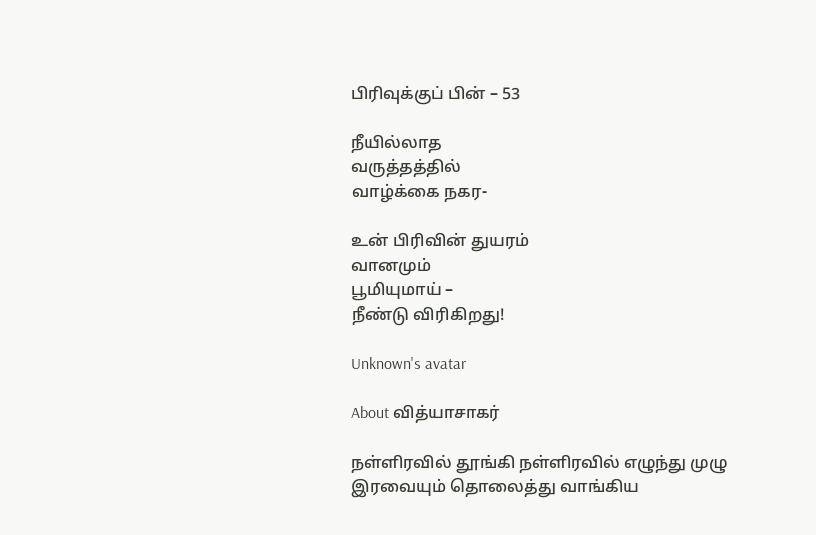பிரிவுக்குப் பின் – 53

நீயில்லாத
வருத்தத்தில்
வாழ்க்கை நகர-

உன் பிரிவின் துயரம்
வானமும்
பூமியுமாய் –
நீண்டு விரிகிறது!

Unknown's avatar

About வித்யாசாகர்

நள்ளிரவில் தூங்கி நள்ளிரவில் எழுந்து முழு இரவையும் தொலைத்து வாங்கிய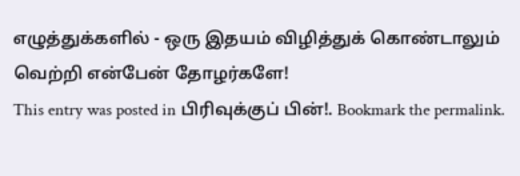எழுத்துக்களில் - ஒரு இதயம் விழித்துக் கொண்டாலும் வெற்றி என்பேன் தோழர்களே!
This entry was posted in பிரிவுக்குப் பின்!. Bookmark the permalink.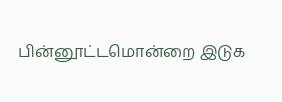பின்னூட்டமொன்றை இடுக